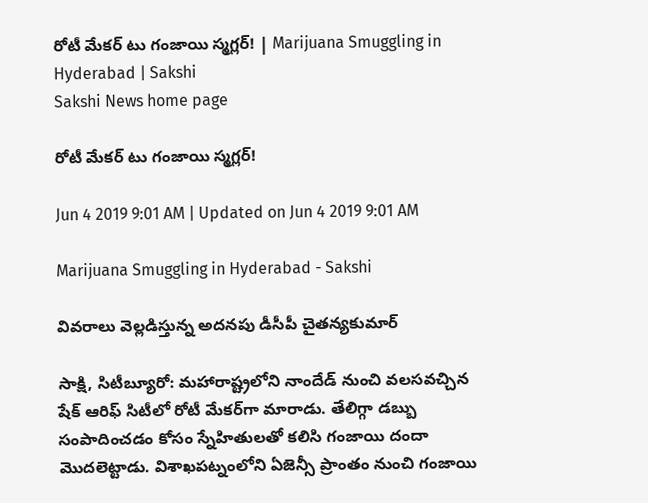రోటీ మేకర్‌ టు గంజాయి స్మగ్లర్‌! | Marijuana Smuggling in Hyderabad | Sakshi
Sakshi News home page

రోటీ మేకర్‌ టు గంజాయి స్మగ్లర్‌!

Jun 4 2019 9:01 AM | Updated on Jun 4 2019 9:01 AM

Marijuana Smuggling in Hyderabad - Sakshi

వివరాలు వెల్లడిస్తున్న అదనపు డీసీపీ చైతన్యకుమార్‌

సాక్షి, సిటీబ్యూరో: మహారాష్ట్రలోని నాందేడ్‌ నుంచి వలసవచ్చిన షేక్‌ ఆరిఫ్‌ సిటీలో రోటీ మేకర్‌గా మారాడు. తేలిగ్గా డబ్బు సంపాదించడం కోసం స్నేహితులతో కలిసి గంజాయి దందా మొదలెట్టాడు. విశాఖపట్నంలోని ఏజెన్సీ ప్రాంతం నుంచి గంజాయి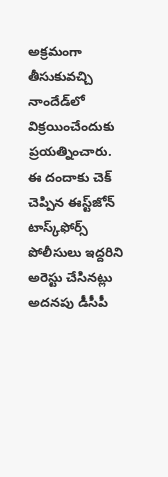అక్రమంగా తీసుకువచ్చి నాందేడ్‌లో విక్రయించేందుకు ప్రయత్నించారు. ఈ దందాకు చెక్‌ చెప్పిన ఈస్ట్‌జోన్‌ టాస్క్‌ఫోర్స్‌ పోలీసులు ఇద్దరిని అరెస్టు చేసినట్లు అదనపు డీసీపీ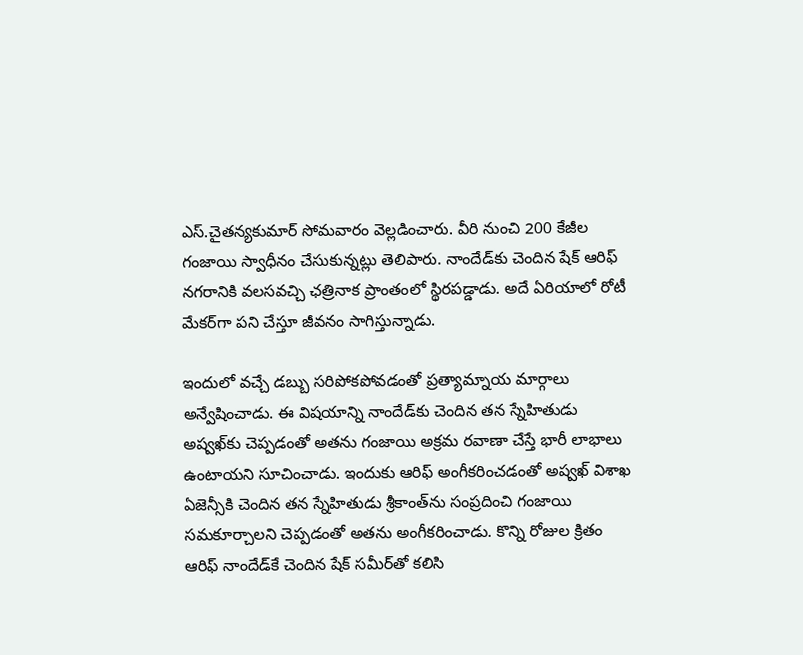ఎస్‌.చైతన్యకుమార్‌ సోమవారం వెల్లడించారు. వీరి నుంచి 200 కేజీల గంజాయి స్వాధీనం చేసుకున్నట్లు తెలిపారు. నాందేడ్‌కు చెందిన షేక్‌ ఆరిఫ్‌ నగరానికి వలసవచ్చి ఛత్రినాక ప్రాంతంలో స్థిరపడ్డాడు. అదే ఏరియాలో రోటీ మేకర్‌గా పని చేస్తూ జీవనం సాగిస్తున్నాడు.

ఇందులో వచ్చే డబ్బు సరిపోకపోవడంతో ప్రత్యామ్నాయ మార్గాలు అన్వేషించాడు. ఈ విషయాన్ని నాందేడ్‌కు చెందిన తన స్నేహితుడు అష్వఖ్‌కు చెప్పడంతో అతను గంజాయి అక్రమ రవాణా చేస్తే భారీ లాభాలు ఉంటాయని సూచించాడు. ఇందుకు ఆరిఫ్‌ అంగీకరించడంతో అష్వఖ్‌ విశాఖ ఏజెన్సీకి చెందిన తన స్నేహితుడు శ్రీకాంత్‌ను సంప్రదించి గంజాయి సమకూర్చాలని చెప్పడంతో అతను అంగీకరించాడు. కొన్ని రోజుల క్రితం ఆరిఫ్‌ నాందేడ్‌కే చెందిన షేక్‌ సమీర్‌తో కలిసి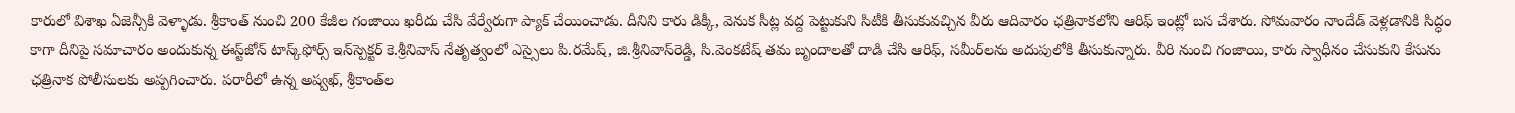కారులో విశాఖ ఏజెన్సీకి వెళ్ళాడు. శ్రీకాంత్‌ నుంచి 200 కేజీల గంజాయి ఖరీదు చేసి వేర్వేరుగా ప్యాక్‌ చేయించాడు. దీనిని కారు డిక్కీ, వెనుక సీట్ల వద్ద పెట్టుకుని సిటీకి తీసుకువచ్చిన వీరు ఆదివారం ఛత్రినాకలోని ఆరిఫ్‌ ఇంట్లో బస చేశారు. సోమవారం నాందేడ్‌ వెళ్లడానికి సిద్ధం కాగా దీనిపై సమాచారం అందుకున్న ఈస్ట్‌జోన్‌ టాస్క్‌ఫోర్స్‌ ఇన్‌స్పెక్టర్‌ కె.శ్రీనివాస్‌ నేతృత్వంలో ఎస్సైలు పి.రమేష్, జి.శ్రీనివాస్‌రెడ్డి, సి.వెంకటేష్‌ తమ బృందాలతో దాడి చేసి ఆరిఫ్, సమీర్‌లను అదుపులోకి తీసుకున్నారు. వీరి నుంచి గంజాయి, కారు స్వాధీనం చేసుకుని కేసును ఛత్రినాక పోలీసులకు అప్పగించారు. పరారీలో ఉన్న అష్వఖ్, శ్రీకాంత్‌ల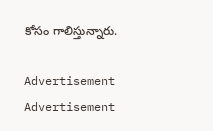కోసం గాలిస్తున్నారు.

Advertisement
Advertisement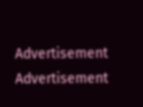Advertisement
Advertisement